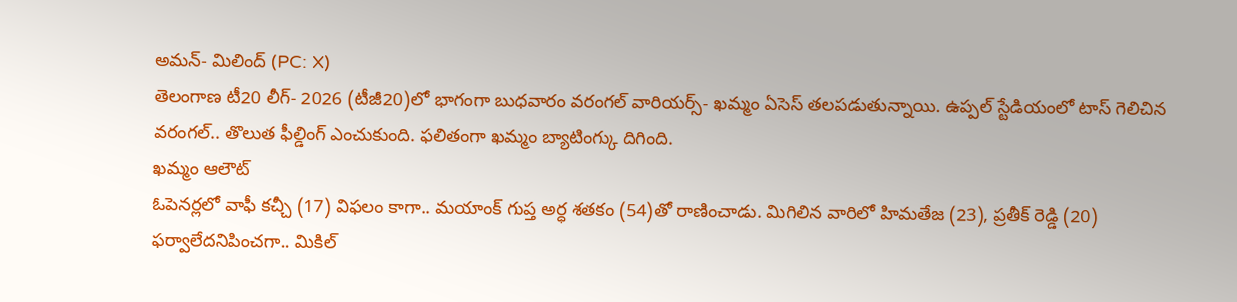అమన్- మిలింద్ (PC: X)
తెలంగాణ టీ20 లీగ్- 2026 (టీజీ20)లో భాగంగా బుధవారం వరంగల్ వారియర్స్- ఖమ్మం ఏసెస్ తలపడుతున్నాయి. ఉప్పల్ స్టేడియంలో టాస్ గెలిచిన వరంగల్.. తొలుత ఫీల్డింగ్ ఎంచుకుంది. ఫలితంగా ఖమ్మం బ్యాటింగ్కు దిగింది.
ఖమ్మం ఆలౌట్
ఓపెనర్లలో వాఫీ కచ్చీ (17) విఫలం కాగా.. మయాంక్ గుప్త అర్ధ శతకం (54)తో రాణించాడు. మిగిలిన వారిలో హిమతేజ (23), ప్రతీక్ రెడ్డి (20) ఫర్వాలేదనిపించగా.. మికిల్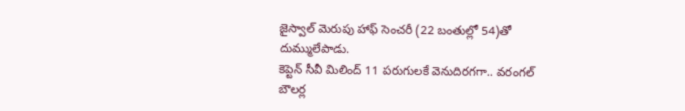జైస్వాల్ మెరుపు హాఫ్ సెంచరీ (22 బంతుల్లో 54)తో దుమ్ములేపాడు.
కెప్టెన్ సీవీ మిలింద్ 11 పరుగులకే వెనుదిరగగా.. వరంగల్ బౌలర్ల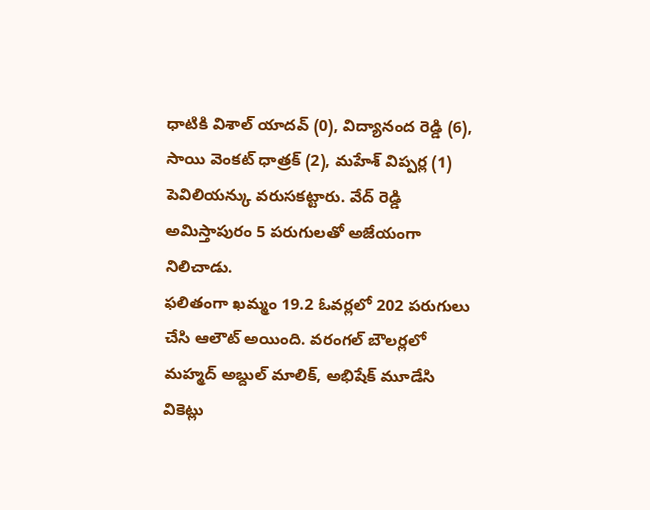ధాటికి విశాల్ యాదవ్ (0), విద్యానంద రెడ్డి (6), సాయి వెంకట్ ధాత్రక్ (2), మహేశ్ విప్పర్ల (1) పెవిలియన్కు వరుసకట్టారు. వేద్ రెడ్డి అమిస్తాపురం 5 పరుగులతో అజేయంగా నిలిచాడు.
ఫలితంగా ఖమ్మం 19.2 ఓవర్లలో 202 పరుగులు చేసి ఆలౌట్ అయింది. వరంగల్ బౌలర్లలో మహ్మద్ అబ్దుల్ మాలిక్, అభిషేక్ మూడేసి వికెట్లు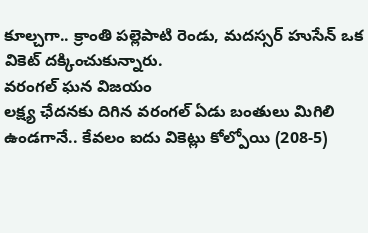కూల్చగా.. క్రాంతి పల్లెపాటి రెండు, మదస్సర్ హుసేన్ ఒక వికెట్ దక్కించుకున్నారు.
వరంగల్ ఘన విజయం
లక్ష్య ఛేదనకు దిగిన వరంగల్ ఏడు బంతులు మిగిలి ఉండగానే.. కేవలం ఐదు వికెట్లు కోల్పోయి (208-5)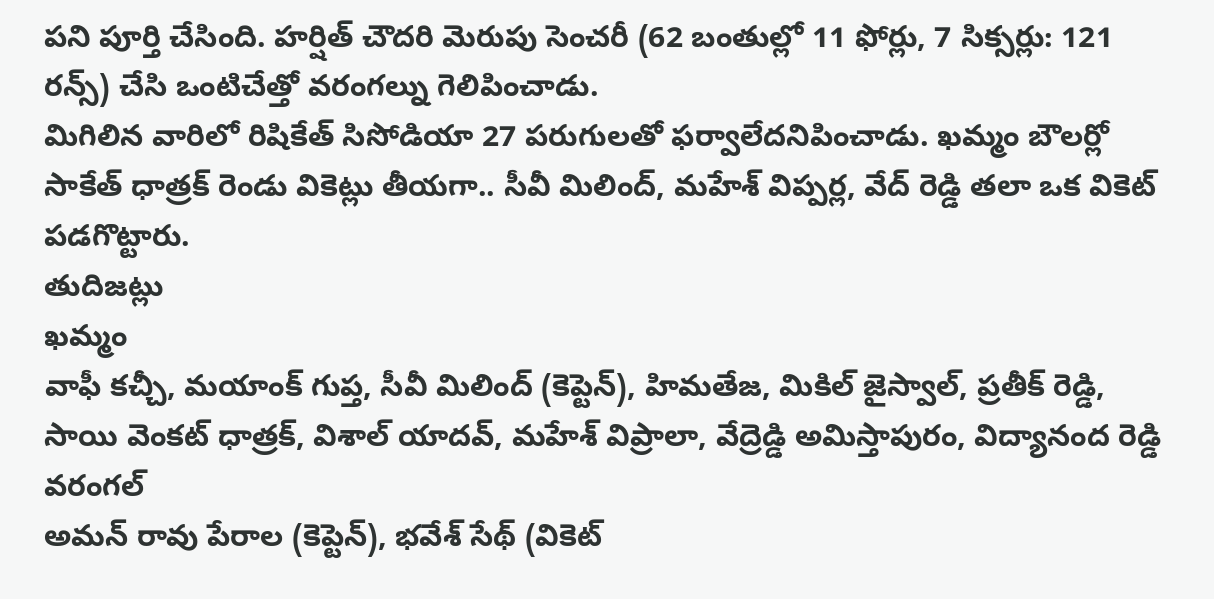పని పూర్తి చేసింది. హర్షిత్ చౌదరి మెరుపు సెంచరీ (62 బంతుల్లో 11 ఫోర్లు, 7 సిక్సర్లు: 121 రన్స్) చేసి ఒంటిచేత్తో వరంగల్ను గెలిపించాడు.
మిగిలిన వారిలో రిషికేత్ సిసోడియా 27 పరుగులతో ఫర్వాలేదనిపించాడు. ఖమ్మం బౌలర్లో సాకేత్ ధాత్రక్ రెండు వికెట్లు తీయగా.. సీవీ మిలింద్, మహేశ్ విప్పర్ల, వేద్ రెడ్డి తలా ఒక వికెట్ పడగొట్టారు.
తుదిజట్లు
ఖమ్మం
వాఫీ కచ్చీ, మయాంక్ గుప్త, సీవీ మిలింద్ (కెప్టెన్), హిమతేజ, మికిల్ జైస్వాల్, ప్రతీక్ రెడ్డి, సాయి వెంకట్ ధాత్రక్, విశాల్ యాదవ్, మహేశ్ విప్రాలా, వేద్రెడ్డి అమిస్తాపురం, విద్యానంద రెడ్డి
వరంగల్
అమన్ రావు పేరాల (కెప్టెన్), భవేశ్ సేథ్ (వికెట్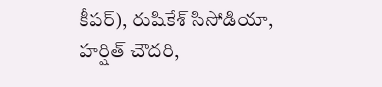కీపర్), రుషికేశ్ సిసోడియా, హర్షిత్ చౌదరి,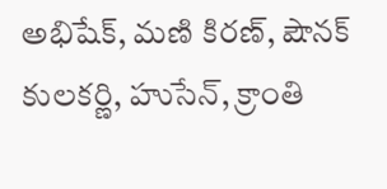అభిషేక్, మణి కిరణ్, షౌనక్ కులకర్ణి, హుసేన్, క్రాంతి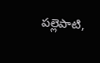పల్లెపాటి,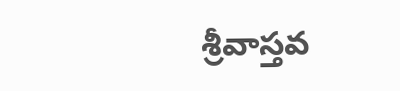శ్రీవాస్తవ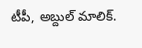టీపీ, అబ్దుల్ మాలిక్.